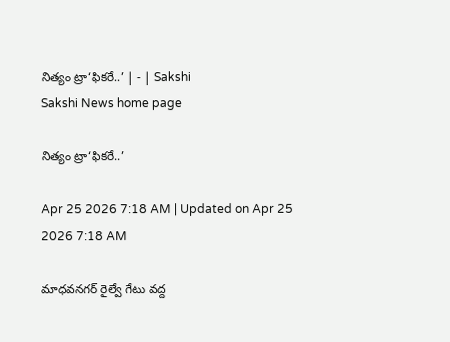నిత్యం ట్రా‘ఫికరే..’ | - | Sakshi
Sakshi News home page

నిత్యం ట్రా‘ఫికరే..’

Apr 25 2026 7:18 AM | Updated on Apr 25 2026 7:18 AM

మాధవనగర్‌ రైల్వే గేటు వద్ద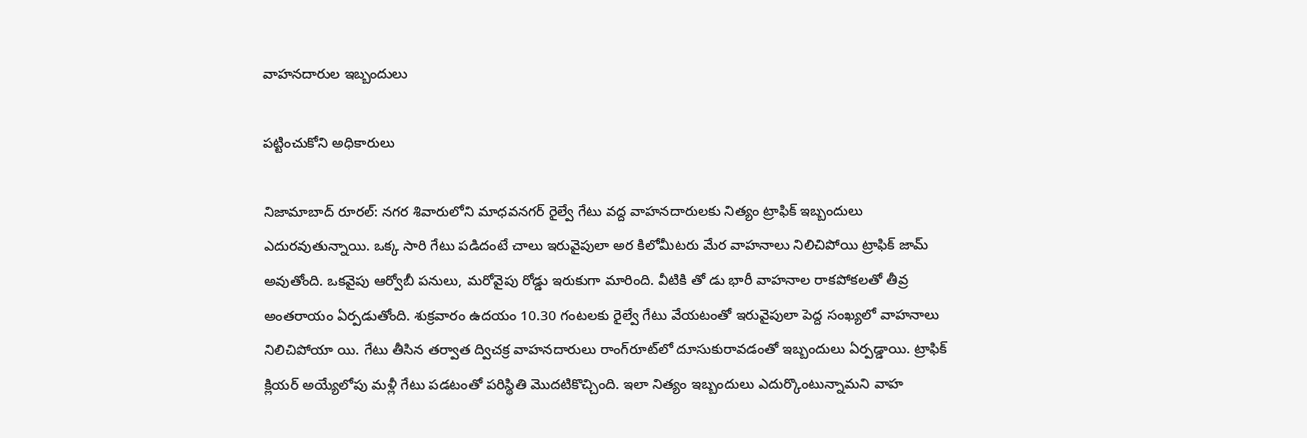వాహనదారుల ఇబ్బందులు

పట్టించుకోని అధికారులు

నిజామాబాద్‌ రూరల్‌: నగర శివారులోని మాధవనగర్‌ రైల్వే గేటు వద్ద వాహనదారులకు నిత్యం ట్రాఫిక్‌ ఇబ్బందులు ఎదురవుతున్నాయి. ఒక్క సారి గేటు పడిదంటే చాలు ఇరువైపులా అర కిలోమీటరు మేర వాహనాలు నిలిచిపోయి ట్రాఫిక్‌ జామ్‌ అవుతోంది. ఒకవైపు ఆర్వోబీ పనులు, మరోవైపు రోడ్డు ఇరుకుగా మారింది. వీటికి తో డు భారీ వాహనాల రాకపోకలతో తీవ్ర అంతరాయం ఏర్పడుతోంది. శుక్రవారం ఉదయం 10.30 గంటలకు రైల్వే గేటు వేయటంతో ఇరువైపులా పెద్ద సంఖ్యలో వాహనాలు నిలిచిపోయా యి. గేటు తీసిన తర్వాత ద్విచక్ర వాహనదారులు రాంగ్‌రూట్‌లో దూసుకురావడంతో ఇబ్బందులు ఏర్పడ్డాయి. ట్రాఫిక్‌ క్లియర్‌ అయ్యేలోపు మళ్లీ గేటు పడటంతో పరిస్థితి మొదటికొచ్చింది. ఇలా నిత్యం ఇబ్బందులు ఎదుర్కొంటున్నామని వాహ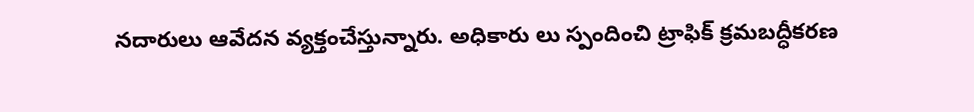నదారులు ఆవేదన వ్యక్తంచేస్తున్నారు. అధికారు లు స్పందించి ట్రాఫిక్‌ క్రమబద్ధీకరణ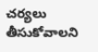చర్యలు తీసుకోవాలని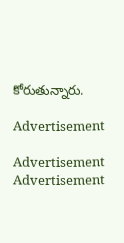కోరుతున్నారు.

Advertisement

Advertisement
Advertisement